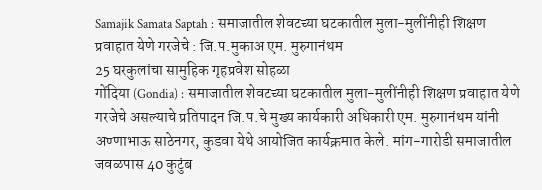Samajik Samata Saptah : समाजातील शेवटच्या घटकातील मुला-मुलींनीही शिक्षण प्रवाहात येणे गरजेचे : जि.प.मुकाअ एम. मुरुगानंथम
25 घरकुलांचा सामुहिक गृहप्रवेश सोहळा
गोंदिया (Gondia) : समाजातील शेवटच्या घटकातील मुला-मुलींनीही शिक्षण प्रवाहात येणे गरजेचे असल्याचे प्रतिपादन जि.प.चे मुख्य कार्यकारी अधिकारी एम. मुरुगानंथम यांनी अण्णाभाऊ साठेनगर, कुडवा येथे आयोजित कार्यक्रमात केले. मांग-गारोडी समाजातील जवळपास 40 कुटुंब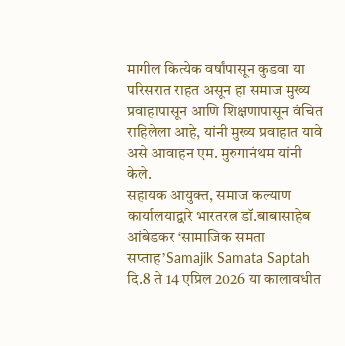मागील कित्येक वर्षांपासून कुडवा या परिसरात राहत असून हा समाज मुख्य प्रवाहापासून आणि शिक्षणापासून वंचित राहिलेला आहे, यांनी मुख्य प्रवाहात यावे असे आवाहन एम. मुरुगानंथम यांनी केले.
सहायक आयुक्त, समाज कल्याण कार्यालयाद्वारे भारतरत्न डॉ.बाबासाहेब आंबेडकर ‘सामाजिक समता सप्ताह’Samajik Samata Saptah दि.8 ते 14 एप्रिल 2026 या कालावधीत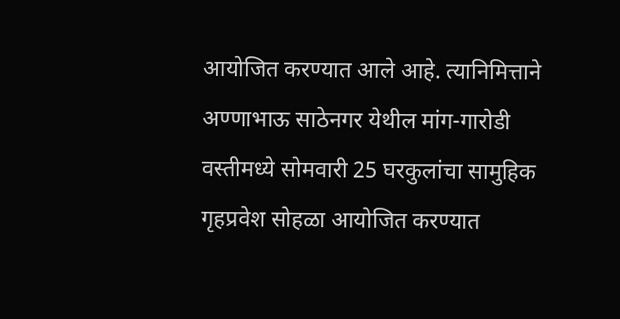आयोजित करण्यात आले आहे. त्यानिमित्ताने अण्णाभाऊ साठेनगर येथील मांग-गारोडी वस्तीमध्ये सोमवारी 25 घरकुलांचा सामुहिक गृहप्रवेश सोहळा आयोजित करण्यात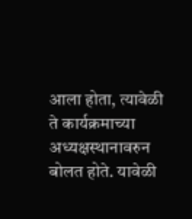आला होता, त्यावेळी ते कार्यक्रमाच्या अध्यक्षस्थानावरुन बोलत होते. यावेळी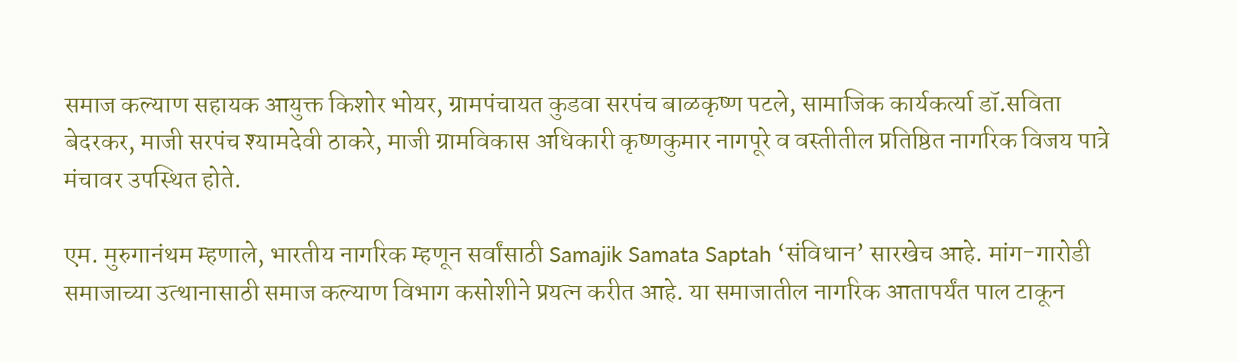समाज कल्याण सहायक आयुक्त किशोर भोयर, ग्रामपंचायत कुडवा सरपंच बाळकृष्ण पटले, सामाजिक कार्यकर्त्या डॉ.सविता बेदरकर, माजी सरपंच श्यामदेवी ठाकरे, माजी ग्रामविकास अधिकारी कृष्णकुमार नागपूरे व वस्तीतील प्रतिष्ठित नागरिक विजय पात्रे मंचावर उपस्थित होते.

एम. मुरुगानंथम म्हणाले, भारतीय नागरिक म्हणून सर्वांसाठी Samajik Samata Saptah ‘संविधान’ सारखेच आहे. मांग-गारोडी समाजाच्या उत्थानासाठी समाज कल्याण विभाग कसोशीने प्रयत्न करीत आहे. या समाजातील नागरिक आतापर्यंत पाल टाकून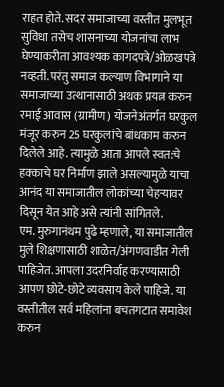राहत होते. सदर समाजाच्या वस्तीत मुलभूत सुविधा तसेच शासनाच्या योजनांचा लाभ घेण्याकरीता आवश्यक कागदपत्रे/ओळखपत्रे नव्हती. परंतु समाज कल्याण विभागाने या समाजाच्या उत्थानासाठी अथक प्रयत्न करुन रमाई आवास (ग्रामीण) योजनेअंतर्गत घरकुल मंजूर करुन 25 घरकुलांचे बांधकाम करुन दिलेले आहे. त्यामुळे आता आपले स्वत:चे हक्काचे घर निर्माण झाले असल्यामुळे याचा आनंद या समाजातील लोकांच्या चेहऱ्यावर दिसून येत आहे असे त्यांनी सांगितले.
एम. मुरुगानंथम पुढे म्हणाले, या समाजातील मुले शिक्षणासाठी शाळेत/अंगणवाडीत गेली पाहिजेत. आपला उदरनिर्वाह करण्यासाठी आपण छोटे-छोटे व्यवसाय केले पाहिजे. या वस्तीतील सर्व महिलांना बचतगटात समावेश करुन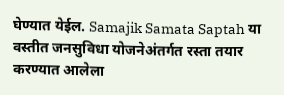घेण्यात येईल. Samajik Samata Saptah या वस्तीत जनसुविधा योजनेअंतर्गत रस्ता तयार करण्यात आलेला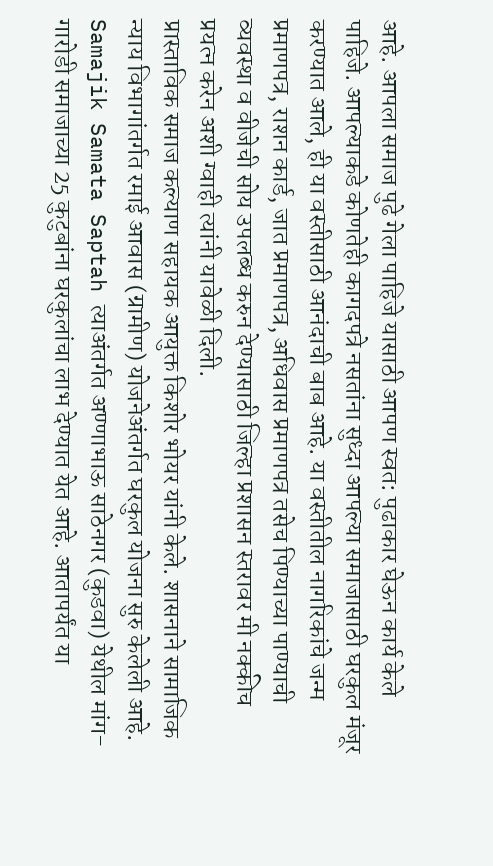आहे. आपला समाज पुढे गेला पाहिजे यासाठी आपण स्वत: पुढाकार घेऊन कार्य केले पाहिजे. आपल्याकडे कोणतेही कागदपत्रे नसतांना सुध्दा आपल्या समाजासाठी घरकुल मंजूर करण्यात आले, ही या वस्तीसाठी आनंदाची बाब आहे. या वस्तीतील नागरिकांचे जन्म प्रमाणपत्र, राशन कार्ड, जात प्रमाणपत्र, अधिवास प्रमाणपत्र तसेच पिण्याच्या पाण्याची व्यवस्था व वीजेची सोय उपलब्ध करुन देण्यासाठी जिल्हा प्रशासन स्तरावर मी नक्कीच प्रयत्न करेन अशी ग्वाही त्यांनी यावेळी दिली.
प्रास्ताविक समाज कल्याण सहायक आयुक्त किशोर भोयर यांनी केले. शासनाने सामाजिक न्याय विभागांतर्गत रमाई आवास (ग्रामीण) योजनेअंतर्गत घरकुल योजना सुरु केलेली आहे. Samajik Samata Saptah त्याअंतर्गत अण्णाभाऊ साठेनगर (कुडवा) येथील मांग-गारोडी समाजाच्या 25 कुटुबांना घरकुलांचा लाभ देण्यात येत आहे. आतापर्यंत या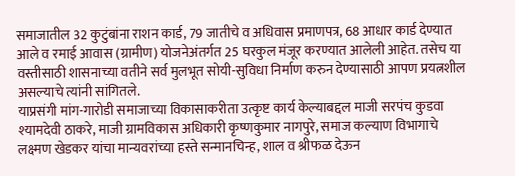समाजातील 32 कुटुंबांना राशन कार्ड, 79 जातीचे व अधिवास प्रमाणपत्र, 68 आधार कार्ड देण्यात आले व रमाई आवास (ग्रामीण) योजनेअंतर्गत 25 घरकुल मंजूर करण्यात आलेली आहेत. तसेच या वस्तीसाठी शासनाच्या वतीने सर्व मुलभूत सोयी-सुविधा निर्माण करुन देण्यासाठी आपण प्रयत्नशील असल्याचे त्यांनी सांगितले.
याप्रसंगी मांग-गारोडी समाजाच्या विकासाकरीता उत्कृष्ट कार्य केल्याबद्दल माजी सरपंच कुडवा श्यामदेवी ठाकरे, माजी ग्रामविकास अधिकारी कृष्णकुमार नागपुरे, समाज कल्याण विभागाचे लक्ष्मण खेडकर यांचा मान्यवरांच्या हस्ते सन्मानचिन्ह, शाल व श्रीफळ देऊन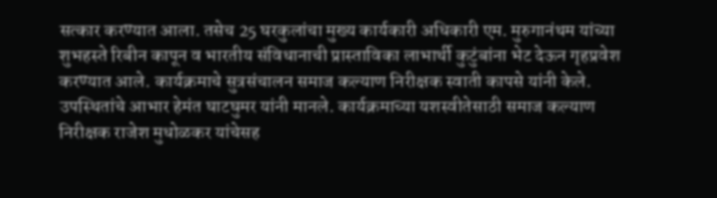सत्कार करण्यात आला. तसेच 25 घरकुलांचा मुख्य कार्यकारी अधिकारी एम. मुरुगानंथम यांच्या शुभहस्ते रिबीन कापून व भारतीय संविधानाची प्रास्ताविका लाभार्थी कुटुंबांना भेट देऊन गृहप्रवेश करण्यात आले. कार्यक्रमाचे सुत्रसंचालन समाज कल्याण निरीक्षक स्वाती कापसे यांनी केले. उपस्थितांचे आभार हेमंत घाटघुमर यांनी मानले. कार्यक्रमाच्या यशस्वीतेसाठी समाज कल्याण निरीक्षक राजेश मुधोळकर यांचेसह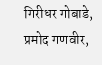गिरीधर गोबाडे, प्रमोद गणवीर,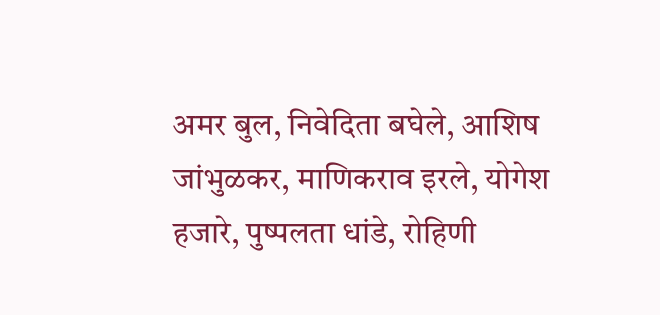अमर बुल, निवेदिता बघेले, आशिष जांभुळकर, माणिकराव इरले, योगेश हजारे, पुष्पलता धांडे, रोहिणी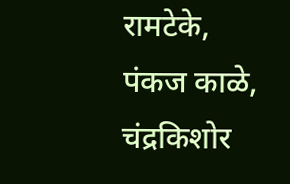रामटेके, पंकज काळे, चंद्रकिशोर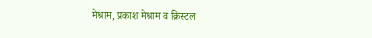मेश्राम, प्रकाश मेश्राम व क्रिस्टल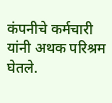कंपनीचे कर्मचारी यांनी अथक परिश्रम घेतले.